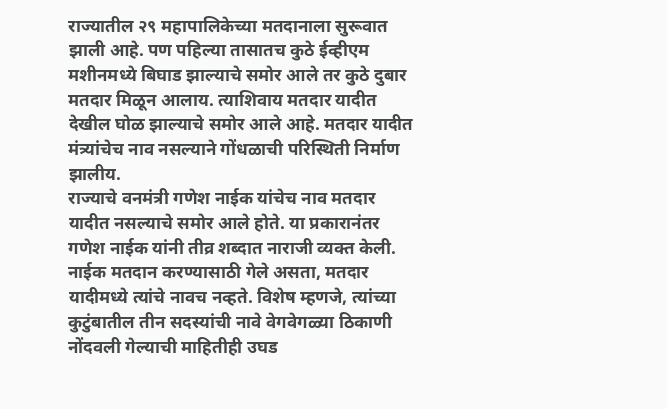राज्यातील २९ महापालिकेच्या मतदानाला सुरूवात झाली आहे. पण पहिल्या तासातच कुठे ईव्हीएम मशीनमध्ये बिघाड झाल्याचे समोर आले तर कुठे दुबार मतदार मिळून आलाय. त्याशिवाय मतदार यादीत देखील घोळ झाल्याचे समोर आले आहे. मतदार यादीत मंत्र्यांचेच नाव नसल्याने गोंधळाची परिस्थिती निर्माण झालीय.
राज्याचे वनमंत्री गणेश नाईक यांचेच नाव मतदार यादीत नसल्याचे समोर आले होते. या प्रकारानंतर गणेश नाईक यांनी तीव्र शब्दात नाराजी व्यक्त केली. नाईक मतदान करण्यासाठी गेले असता, मतदार यादीमध्ये त्यांचे नावच नव्हते. विशेष म्हणजे, त्यांच्या कुटुंबातील तीन सदस्यांची नावे वेगवेगळ्या ठिकाणी नोंदवली गेल्याची माहितीही उघड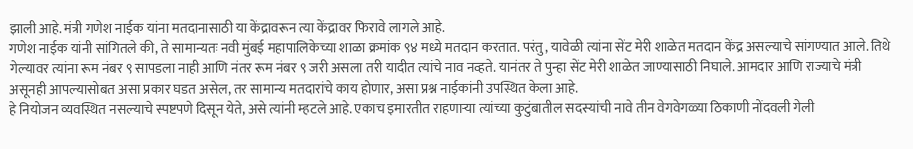झाली आहे. मंत्री गणेश नाईक यांना मतदानासाठी या केंद्रावरून त्या केंद्रावर फिरावे लागले आहे.
गणेश नाईक यांनी सांगितले की, ते सामान्यतः नवी मुंबई महापालिकेच्या शाळा क्रमांक ९४ मध्ये मतदान करतात. परंतु, यावेळी त्यांना सेंट मेरी शाळेत मतदान केंद्र असल्याचे सांगण्यात आले. तिथे गेल्यावर त्यांना रूम नंबर ९ सापडला नाही आणि नंतर रूम नंबर ९ जरी असला तरी यादीत त्यांचे नाव नव्हते. यानंतर ते पुन्हा सेंट मेरी शाळेत जाण्यासाठी निघाले. आमदार आणि राज्याचे मंत्री असूनही आपल्यासोबत असा प्रकार घडत असेल, तर सामान्य मतदारांचे काय होणार, असा प्रश्न नाईकांनी उपस्थित केला आहे.
हे नियोजन व्यवस्थित नसल्याचे स्पष्टपणे दिसून येते, असे त्यांनी म्हटले आहे. एकाच इमारतीत राहणाऱ्या त्यांच्या कुटुंबातील सदस्यांची नावे तीन वेगवेगळ्या ठिकाणी नोंदवली गेली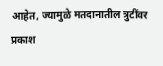आहेत, ज्यामुळे मतदानातील त्रुटींवर प्रकाश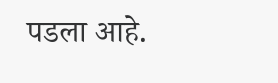पडला आहे.